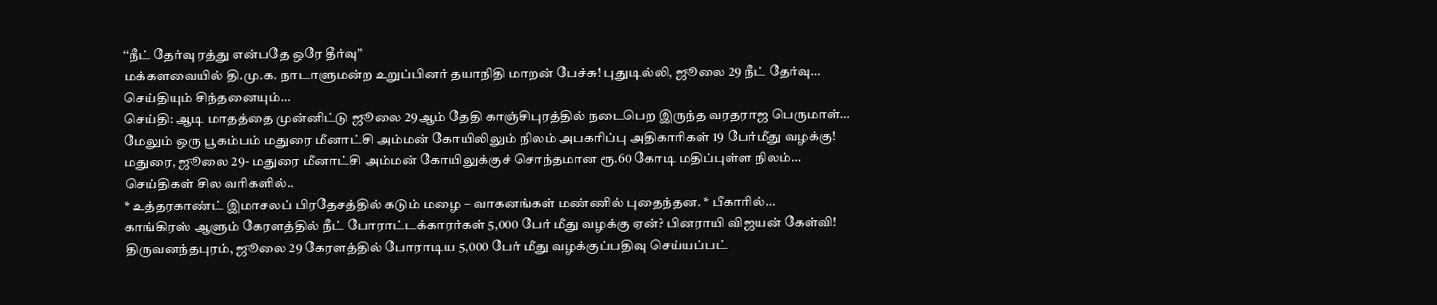‘‘நீட் தேர்வு ரத்து என்பதே ஒரே தீர்வு”
மக்களவையில் தி.மு.க. நாடாளுமன்ற உறுப்பினர் தயாநிதி மாறன் பேச்சு! புதுடில்லி, ஜூலை 29 நீட் தேர்வு…
செய்தியும் சிந்தனையும்…
செய்தி: ஆடி மாதத்தை முன்னிட்டு ஜூலை 29ஆம் தேதி காஞ்சிபுரத்தில் நடைபெற இருந்த வரதராஜ பெருமாள்…
மேலும் ஒரு பூகம்பம் மதுரை மீனாட்சி அம்மன் கோயிலிலும் நிலம் அபகரிப்பு அதிகாரிகள் 19 பேர்மீது வழக்கு!
மதுரை, ஜூலை 29- மதுரை மீனாட்சி அம்மன் கோயிலுக்குச் சொந்தமான ரூ.60 கோடி மதிப்புள்ள நிலம்…
செய்திகள் சில வரிகளில்..
* உத்தரகாண்ட் இமாசலப் பிரதேசத்தில் கடும் மழை – வாகனங்கள் மண்ணில் புதைந்தன. * பீகாரில்…
காங்கிரஸ் ஆளும் கேரளத்தில் நீட் போராட்டக்காரர்கள் 5,000 பேர் மீது வழக்கு ஏன்? பினராயி விஜயன் கேள்வி!
திருவனந்தபுரம், ஜூலை 29 கேரளத்தில் போராடிய 5,000 பேர் மீது வழக்குப்பதிவு செய்யப்பட்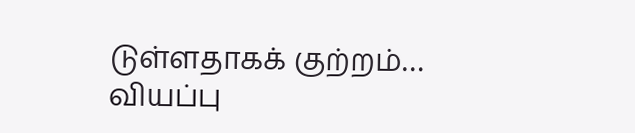டுள்ளதாகக் குற்றம்…
வியப்பு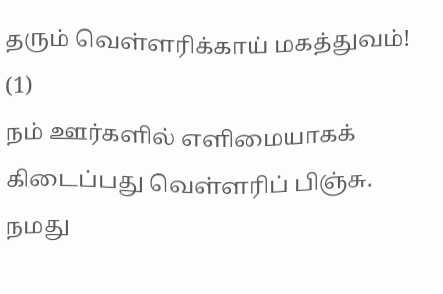தரும் வெள்ளரிக்காய் மகத்துவம்! (1)
நம் ஊர்களில் எளிமையாகக் கிடைப்பது வெள்ளரிப் பிஞ்சு. நமது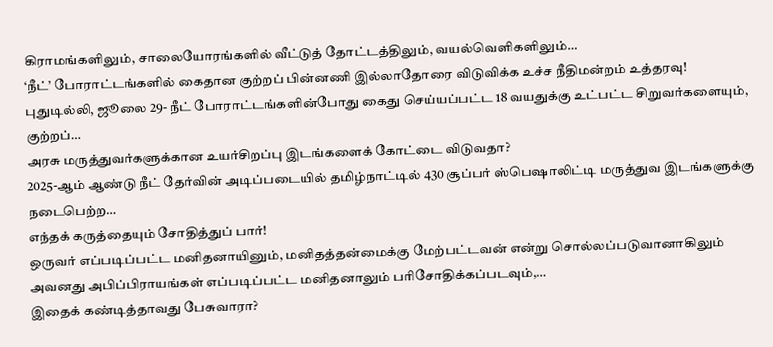கிராமங்களிலும், சாலையோரங்களில் வீட்டுத் தோட்டத்திலும், வயல்வெளிகளிலும்…
‘நீட்’ போராட்டங்களில் கைதான குற்றப் பின்னணி இல்லாதோரை விடுவிக்க உச்ச நீதிமன்றம் உத்தரவு!
புதுடில்லி, ஜூலை 29- நீட் போராட்டங்களின்போது கைது செய்யப்பட்ட 18 வயதுக்கு உட்பட்ட சிறுவர்களையும், குற்றப்…
அரசு மருத்துவர்களுக்கான உயர்சிறப்பு இடங்களைக் கோட்டை விடுவதா?
2025-ஆம் ஆண்டு நீட் தேர்வின் அடிப்படையில் தமிழ்நாட்டில் 430 சூப்பர் ஸ்பெஷாலிட்டி மருத்துவ இடங்களுக்கு நடைபெற்ற…
எந்தக் கருத்தையும் சோதித்துப் பார்!
ஒருவர் எப்படிப்பட்ட மனிதனாயினும், மனிதத்தன்மைக்கு மேற்பட்டவன் என்று சொல்லப்படுவானாகிலும் அவனது அபிப்பிராயங்கள் எப்படிப்பட்ட மனிதனாலும் பரிசோதிக்கப்படவும்,…
இதைக் கண்டித்தாவது பேசுவாரா?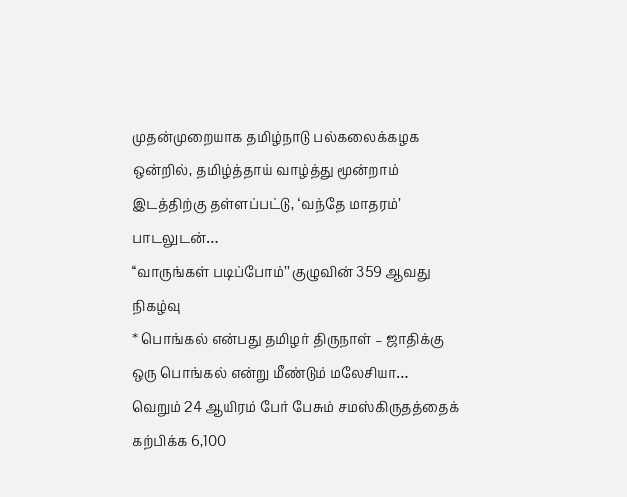முதன்முறையாக தமிழ்நாடு பல்கலைக்கழக ஒன்றில், தமிழ்த்தாய் வாழ்த்து மூன்றாம் இடத்திற்கு தள்ளப்பட்டு, ‘வந்தே மாதரம்’ பாடலுடன்…
‘‘வாருங்கள் படிப்போம்’’ குழுவின் 359 ஆவது நிகழ்வு
* பொங்கல் என்பது தமிழர் திருநாள் – ஜாதிக்கு ஒரு பொங்கல் என்று மீண்டும் மலேசியா…
வெறும் 24 ஆயிரம் பேர் பேசும் சமஸ்கிருதத்தைக் கற்பிக்க 6,100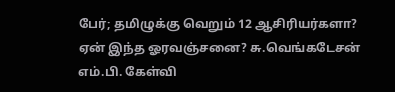பேர்; தமிழுக்கு வெறும் 12 ஆசிரியர்களா? ஏன் இந்த ஓரவஞ்சனை? சு.வெங்கடேசன் எம்.பி. கேள்வி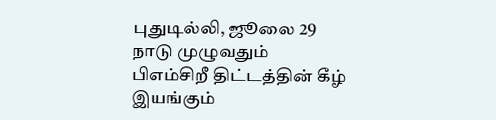புதுடில்லி, ஜூலை 29 நாடு முழுவதும் பிஎம்சிறீ திட்டத்தின் கீழ் இயங்கும்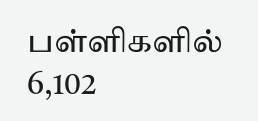பள்ளிகளில் 6,102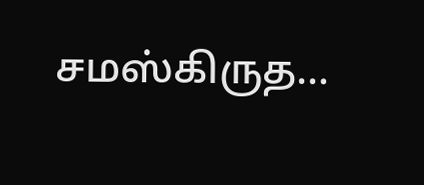சமஸ்கிருத…